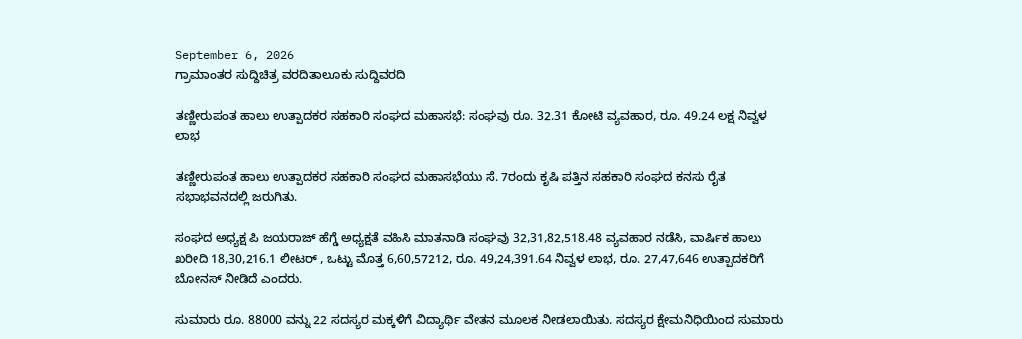September 6, 2026
ಗ್ರಾಮಾಂತರ ಸುದ್ದಿಚಿತ್ರ ವರದಿತಾಲೂಕು ಸುದ್ದಿವರದಿ

ತಣ್ಣೀರುಪಂತ ಹಾಲು ಉತ್ಪಾದಕರ ಸಹಕಾರಿ ಸಂಘದ ಮಹಾಸಭೆ: ಸಂಘವು ರೂ. 32.31 ಕೋಟಿ ವ್ಯವಹಾರ, ರೂ. 49.24 ಲಕ್ಷ ನಿವ್ವಳ ಲಾಭ

ತಣ್ಣೀರುಪಂತ ಹಾಲು ಉತ್ಪಾದಕರ ಸಹಕಾರಿ ಸಂಘದ ಮಹಾಸಭೆಯು ಸೆ. 7ರಂದು ಕೃಷಿ ಪತ್ತಿನ ಸಹಕಾರಿ ಸಂಘದ ಕನಸು ರೈತ ಸಭಾಭವನದಲ್ಲಿ ಜರುಗಿತು.

ಸಂಘದ ಅಧ್ಯಕ್ಷ ಪಿ ಜಯರಾಜ್ ಹೆಗ್ಡೆ ಅಧ್ಯಕ್ಷತೆ ವಹಿಸಿ ಮಾತನಾಡಿ ಸಂಘವು 32,31,82,518.48 ವ್ಯವಹಾರ ನಡೆಸಿ, ವಾರ್ಷಿಕ ಹಾಲು ಖರೀದಿ 18,30,216.1 ಲೀಟರ್ , ಒಟ್ಟು ಮೊತ್ತ 6,60,57212, ರೂ. 49,24,391.64 ನಿವ್ವಳ ಲಾಭ, ರೂ. 27,47,646 ಉತ್ಪಾದಕರಿಗೆ ಬೋನಸ್ ನೀಡಿದೆ ಎಂದರು.

ಸುಮಾರು ರೂ. 88000 ವನ್ನು 22 ಸದಸ್ಯರ ಮಕ್ಕಳಿಗೆ ವಿದ್ಯಾರ್ಥಿ ವೇತನ ಮೂಲಕ ನೀಡಲಾಯಿತು. ಸದಸ್ಯರ ಕ್ಷೇಮನಿಧಿಯಿಂದ ಸುಮಾರು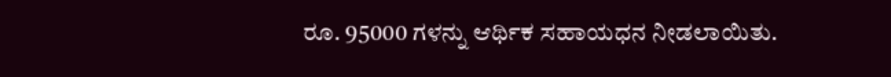ರೂ. 95000 ಗಳನ್ನು ಆರ್ಥಿಕ ಸಹಾಯಧನ ನೀಡಲಾಯಿತು.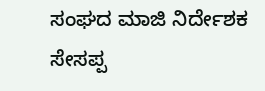ಸಂಘದ ಮಾಜಿ ನಿರ್ದೇಶಕ ಸೇಸಪ್ಪ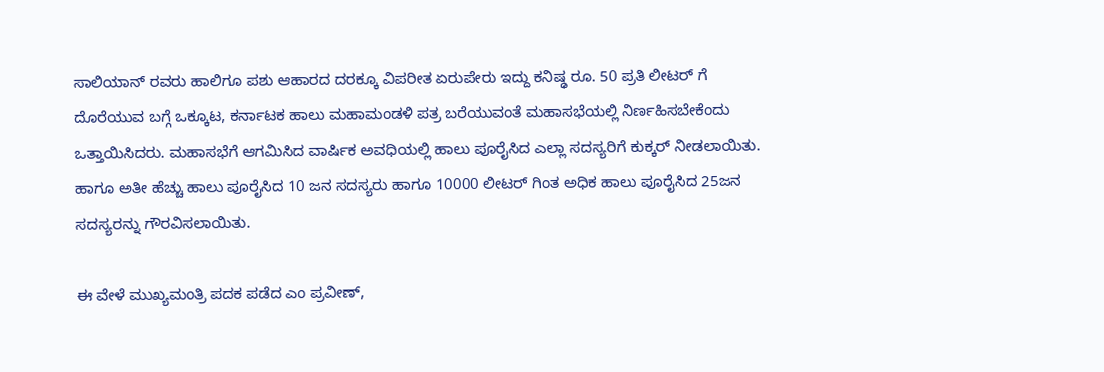ಸಾಲಿಯಾನ್ ರವರು ಹಾಲಿಗೂ ಪಶು ಆಹಾರದ ದರಕ್ಕೂ ವಿಪರೀತ ಏರುಪೇರು ಇದ್ದು ಕನಿಷ್ಢ ರೂ. 50 ಪ್ರತಿ ಲೀಟರ್ ಗೆ ದೊರೆಯುವ ಬಗ್ಗೆ ಒಕ್ಕೂಟ, ಕರ್ನಾಟಕ ಹಾಲು ಮಹಾಮಂಡಳಿ ಪತ್ರ ಬರೆಯುವಂತೆ ಮಹಾಸಭೆಯಲ್ಲಿ ನಿರ್ಣಹಿಸಬೇಕೆಂದು ಒತ್ತಾಯಿಸಿದರು. ಮಹಾಸಭೆಗೆ ಆಗಮಿಸಿದ ವಾರ್ಷಿಕ ಅವಧಿಯಲ್ಲಿ ಹಾಲು ಪೂರೈಸಿದ ಎಲ್ಲಾ ಸದಸ್ಯರಿಗೆ ಕುಕ್ಕರ್ ನೀಡಲಾಯಿತು. ಹಾಗೂ ಅತೀ ಹೆಚ್ಚು ಹಾಲು ಪೂರೈಸಿದ 10 ಜನ ಸದಸ್ಯರು ಹಾಗೂ 10000 ಲೀಟರ್ ಗಿಂತ ಅಧಿಕ ಹಾಲು ಪೂರೈಸಿದ 25ಜನ ಸದಸ್ಯರನ್ನು ಗೌರವಿಸಲಾಯಿತು.

ಈ ವೇಳೆ ಮುಖ್ಯಮಂತ್ರಿ ಪದಕ ಪಡೆದ ಎಂ ಪ್ರವೀಣ್,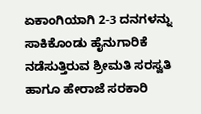ಏಕಾಂಗಿಯಾಗಿ 2-3 ದನಗಳನ್ನು ಸಾಕಿಕೊಂಡು ಹೈನುಗಾರಿಕೆ ನಡೆಸುತ್ತಿರುವ ಶ್ರೀಮತಿ ಸರಸ್ವತಿ ಹಾಗೂ ಹೇರಾಜೆ ಸರಕಾರಿ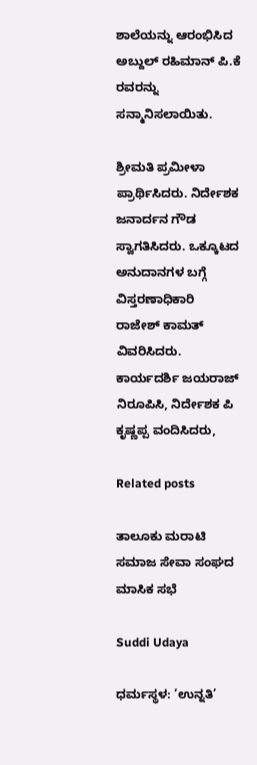ಶಾಲೆಯನ್ನು ಆರಂಭಿಸಿದ ಅಬ್ದುಲ್ ರಹಿಮಾನ್ ಪಿ.ಕೆ ರವರನ್ನು ಸನ್ಮಾನಿಸಲಾಯಿತು.

ಶ್ರೀಮತಿ ಪ್ರಮೀಳಾ ಪ್ರಾರ್ಥಿಸಿದರು. ನಿರ್ದೇಶಕ ಜನಾರ್ದನ ಗೌಡ ಸ್ವಾಗತಿಸಿದರು. ಒಕ್ಕೂಟದ ಅನುದಾನಗಳ ಬಗ್ಗೆ ವಿಸ್ತರಣಾಧಿಕಾರಿ ರಾಜೇಶ್ ಕಾಮತ್ ವಿವರಿಸಿದರು. ಕಾರ್ಯದರ್ಶಿ ಜಯರಾಜ್ ನಿರೂಪಿಸಿ, ನಿರ್ದೇಶಕ ಪಿ ಕೃಷ್ಣಪ್ಪ ವಂದಿಸಿದರು,

Related posts

ತಾಲೂಕು ಮರಾಟಿ ಸಮಾಜ ಸೇವಾ ಸಂಘದ ಮಾಸಿಕ ಸಭೆ

Suddi Udaya

ಧರ್ಮಸ್ಥಳ: ‘ಉನ್ನತಿ’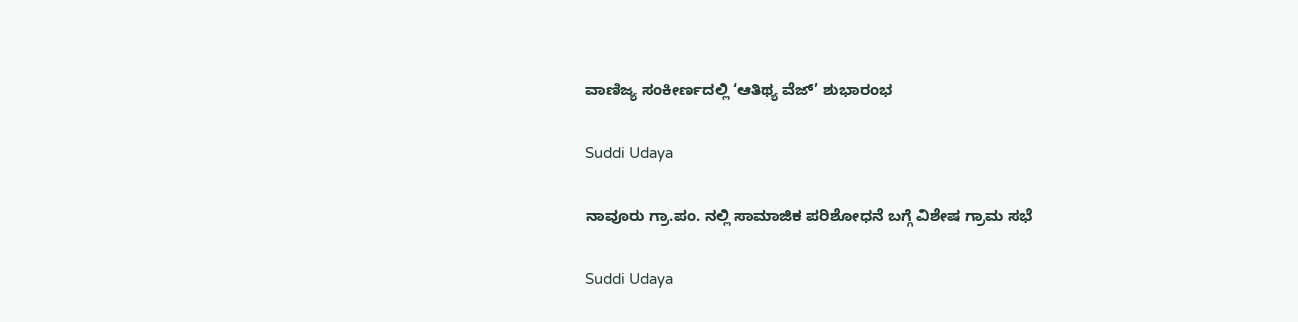ವಾಣಿಜ್ಯ ಸಂಕೀರ್ಣದಲ್ಲಿ ‘ಆತಿಥ್ಯ ವೆಜ್’ ಶುಭಾರಂಭ

Suddi Udaya

ನಾವೂರು ಗ್ರಾ.ಪಂ. ನಲ್ಲಿ ಸಾಮಾಜಿಕ ಪರಿಶೋಧನೆ ಬಗ್ಗೆ ವಿಶೇಷ ಗ್ರಾಮ ಸಭೆ

Suddi Udaya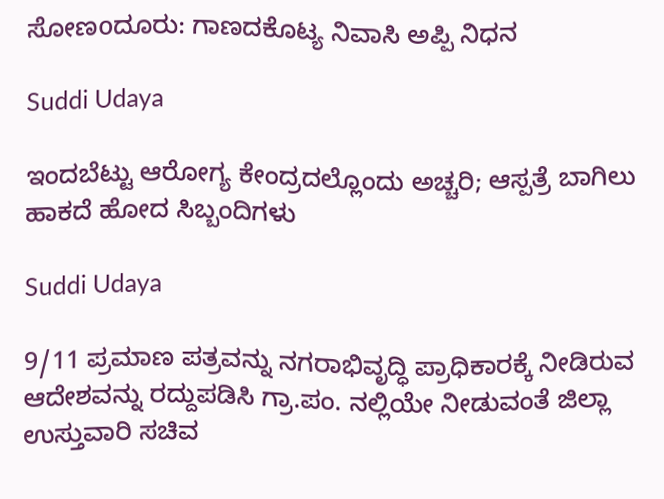ಸೋಣoದೂರು: ಗಾಣದಕೊಟ್ಯ ನಿವಾಸಿ ಅಪ್ಪಿ ನಿಧನ

Suddi Udaya

ಇಂದಬೆಟ್ಟು ಆರೋಗ್ಯ ಕೇಂದ್ರದಲ್ಲೊಂದು ಅಚ್ಚರಿ; ಆಸ್ಪತ್ರೆ ಬಾಗಿಲು ಹಾಕದೆ ಹೋದ ಸಿಬ್ಬಂದಿಗಳು

Suddi Udaya

9/11 ಪ್ರಮಾಣ ಪತ್ರವನ್ನು ನಗರಾಭಿವೃದ್ಧಿ ಪ್ರಾಧಿಕಾರಕ್ಕೆ ನೀಡಿರುವ ಆದೇಶವನ್ನು ರದ್ದುಪಡಿಸಿ ಗ್ರಾ.ಪಂ. ನಲ್ಲಿಯೇ ನೀಡುವಂತೆ ಜಿಲ್ಲಾ ಉಸ್ತುವಾರಿ ಸಚಿವ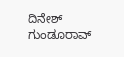ದಿನೇಶ್ ಗುಂಡೂರಾವ್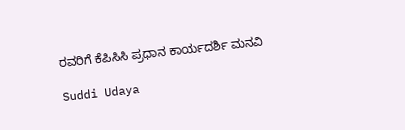ರವರಿಗೆ ಕೆಪಿಸಿಸಿ ಪ್ರಧಾನ ಕಾರ್ಯದರ್ಶಿ ಮನವಿ

Suddi Udaya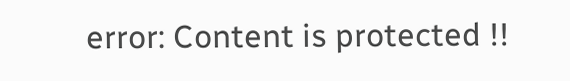error: Content is protected !!